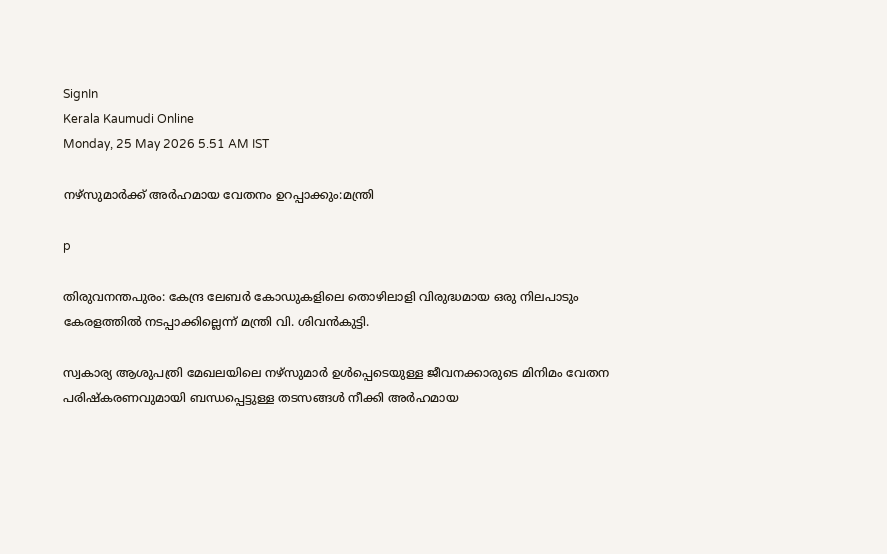SignIn
Kerala Kaumudi Online
Monday, 25 May 2026 5.51 AM IST

നഴ്‌സുമാർക്ക് അർഹമായ വേതനം ഉറപ്പാക്കും:മന്ത്രി

p

തിരുവനന്തപുരം: കേന്ദ്ര ലേബർ കോഡുകളിലെ തൊഴിലാളി വിരുദ്ധമായ ഒരു നിലപാടും കേരളത്തിൽ നടപ്പാക്കില്ലെന്ന് മന്ത്രി വി. ശിവൻകുട്ടി.

സ്വകാര്യ ആശുപത്രി മേഖലയിലെ നഴ്‌സുമാർ ഉൾപ്പെടെയുള്ള ജീവനക്കാരുടെ മിനിമം വേതന പരിഷ്കരണവുമായി ബന്ധപ്പെട്ടുള്ള തടസങ്ങൾ നീക്കി അർഹമായ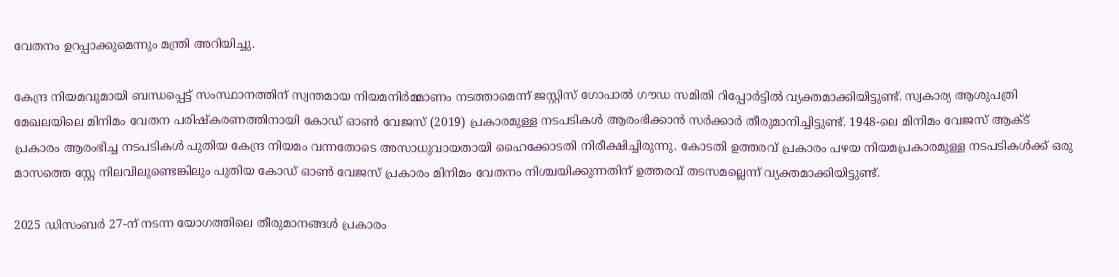വേതനം ഉറപ്പാക്കുമെന്നും മന്ത്രി അറിയിച്ചു.

കേന്ദ്ര നിയമവുമായി ബന്ധപ്പെട്ട് സംസ്ഥാനത്തിന് സ്വന്തമായ നിയമനിർമ്മാണം നടത്താമെന്ന് ജസ്റ്റിസ് ഗോപാൽ ഗൗഡ സമിതി റിപ്പോർട്ടിൽ വ്യക്തമാക്കിയിട്ടുണ്ട്. സ്വകാര്യ ആശുപത്രി മേഖലയിലെ മിനിമം വേതന പരിഷ്കരണത്തിനായി കോഡ് ഓൺ വേജസ് (2019) പ്രകാരമുള്ള നടപടികൾ ആരംഭിക്കാൻ സർക്കാർ തീരുമാനിച്ചിട്ടുണ്ട്. 1948-ലെ മിനിമം വേജസ് ആക്ട് പ്രകാരം ആരംഭിച്ച നടപടികൾ പുതിയ കേന്ദ്ര നിയമം വന്നതോടെ അസാധുവായതായി ഹൈക്കോടതി നിരീക്ഷിച്ചിരുന്നു. കോടതി ഉത്തരവ് പ്രകാരം പഴയ നിയമപ്രകാരമുള്ള നടപടികൾക്ക് ഒരു മാസത്തെ സ്റ്റേ നിലവിലുണ്ടെങ്കിലും പുതിയ കോഡ് ഓൺ വേജസ് പ്രകാരം മിനിമം വേതനം നിശ്ചയിക്കുന്നതിന് ഉത്തരവ് തടസമല്ലെന്ന് വ്യക്തമാക്കിയിട്ടുണ്ട്.

2025 ഡിസംബർ 27-ന് നടന്ന യോഗത്തിലെ തീരുമാനങ്ങൾ പ്രകാരം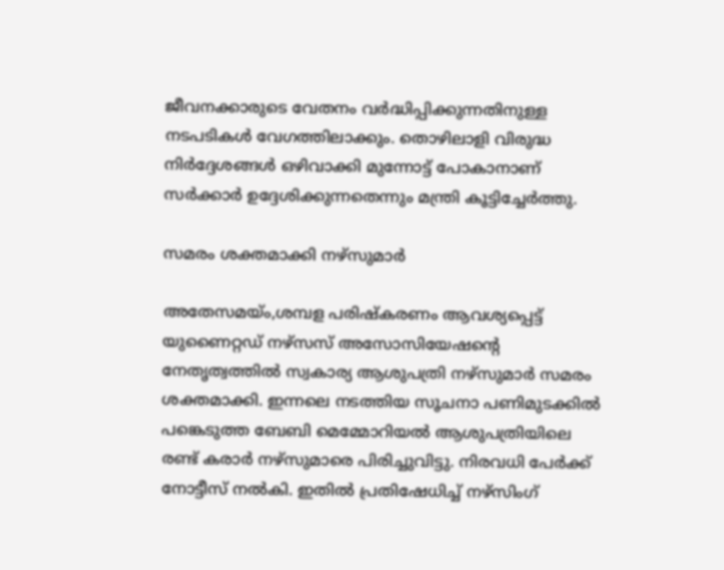ജീവനക്കാരുടെ വേതനം വർദ്ധിപ്പിക്കുന്നതിനുള്ള നടപടികൾ വേഗത്തിലാക്കും. തൊഴിലാളി വിരുദ്ധ നിർദ്ദേശങ്ങൾ ഒഴിവാക്കി മുന്നോട്ട് പോകാനാണ് സർക്കാർ ഉദ്ദേശിക്കുന്നതെന്നും മന്ത്രി കൂട്ടിച്ചേർത്തു.

സമരം ശക്തമാക്കി നഴ്സുമാർ

അതേസമയ്ം,ശമ്പള പരിഷ്കരണം ആവശ്യപ്പെട്ട് യുണൈറ്റഡ് നഴ്സസ് അസോസിയേഷന്റെ നേതൃത്വത്തിൽ സ്വകാര്യ ആശുപത്രി നഴ്സുമാർ സമരം ശക്തമാക്കി. ഇന്നലെ നടത്തിയ സൂചനാ പണിമുടക്കിൽ പങ്കെടുത്ത ബേബി മെമ്മോറിയൽ ആശുപത്രിയിലെ രണ്ട് കരാർ നഴ്സുമാരെ പിരിച്ചുവിട്ടു. നിരവധി പേർക്ക് നോട്ടീസ് നൽകി. ഇതിൽ പ്രതിഷേധിച്ച് നഴ്സിംഗ്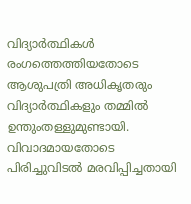വിദ്യാർത്ഥികൾ രംഗത്തെത്തിയതോടെ ആശുപത്രി അധികൃതരും വിദ്യാർത്ഥികളും തമ്മിൽ ഉന്തുംതള്ളുമുണ്ടായി. വിവാദമായതോടെ പിരിച്ചുവിടൽ മരവിപ്പിച്ചതായി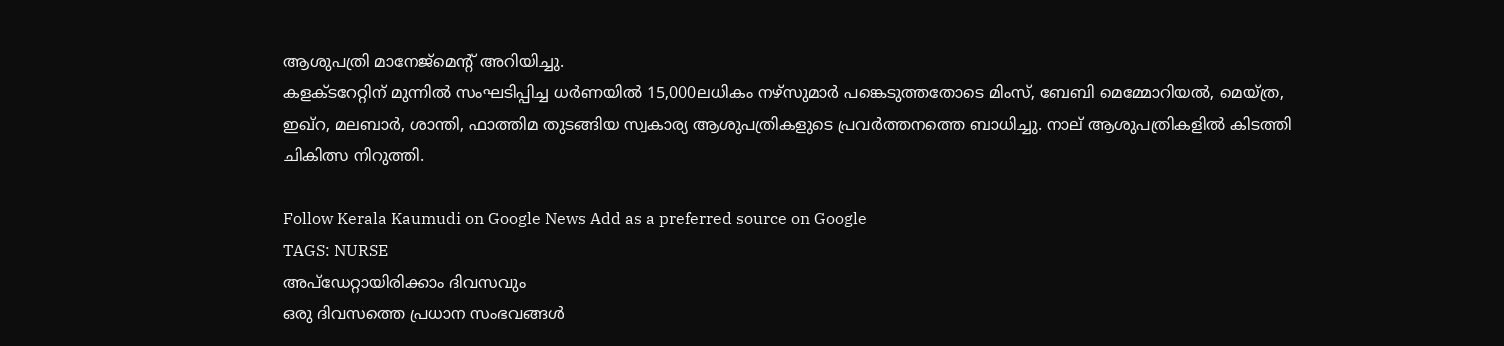ആശുപത്രി മാനേജ്മെന്റ് അറിയിച്ചു.
കളക്ടറേറ്റിന് മുന്നിൽ സംഘടിപ്പിച്ച ധർണയിൽ 15,000ലധികം നഴ്സുമാർ പങ്കെടുത്തതോടെ മിംസ്, ബേബി മെമ്മോറിയൽ, മെയ്ത്ര, ഇഖ്റ, മലബാർ, ശാന്തി, ഫാത്തിമ തുടങ്ങിയ സ്വകാര്യ ആശുപത്രികളുടെ പ്രവർത്തനത്തെ ബാധിച്ചു. നാല് ആശുപത്രികളിൽ കിടത്തി ചികിത്സ നിറുത്തി.

Follow Kerala Kaumudi on Google News Add as a preferred source on Google
TAGS: NURSE
അപ്ഡേറ്റായിരിക്കാം ദിവസവും
ഒരു ദിവസത്തെ പ്രധാന സംഭവങ്ങൾ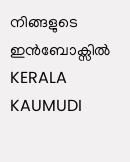നിങ്ങളുടെ ഇൻബോക്സിൽ
KERALA KAUMUDI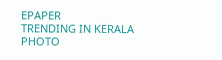EPAPER
TRENDING IN KERALA
PHOTO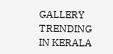GALLERY
TRENDING IN KERALA